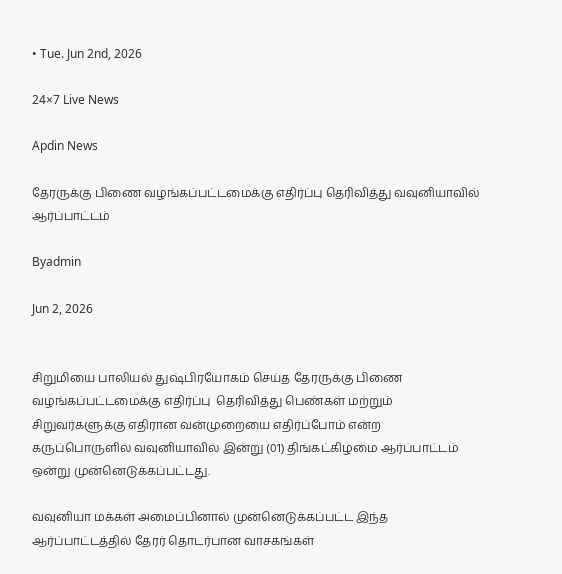• Tue. Jun 2nd, 2026

24×7 Live News

Apdin News

தேரருக்கு பிணை வழங்கப்பட்டமைக்கு எதிர்ப்பு தெரிவித்து வவுனியாவில் ஆர்ப்பாட்டம்

Byadmin

Jun 2, 2026


சிறுமியை பாலியல் துஷ்பிரயோகம் செய்த தேரருக்கு பிணை வழங்கப்பட்டமைக்கு எதிர்ப்பு  தெரிவித்து பெண்கள் மற்றும் சிறுவர்களுக்கு எதிரான வன்முறையை எதிர்ப்போம் என்ற கருப்பொருளில் வவுனியாவில் இன்று (01) திங்கட்கிழமை ஆர்ப்பாட்டம் ஒன்று முன்னெடுக்கப்பட்டது.

வவுனியா மக்கள் அமைப்பினால் முன்னெடுக்கப்பட்ட இந்த ஆர்ப்பாட்டத்தில் தேரர் தொடர்பான வாசகங்கள்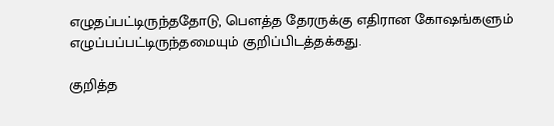எழுதப்பட்டிருந்ததோடு, பௌத்த தேரருக்கு எதிரான கோஷங்களும் எழுப்பப்பட்டிருந்தமையும் குறிப்பிடத்தக்கது.

குறித்த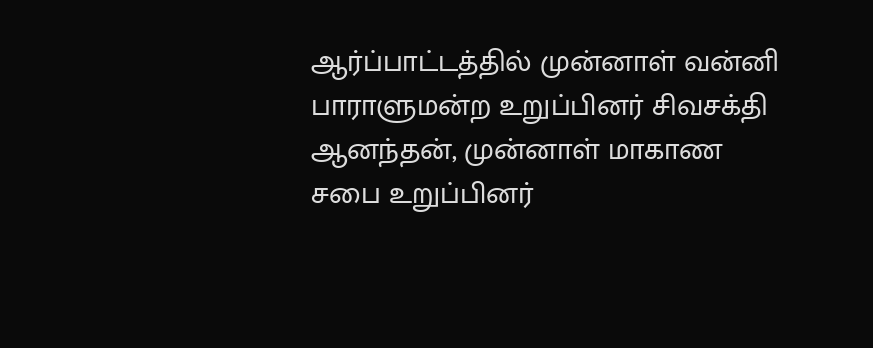ஆர்ப்பாட்டத்தில் முன்னாள் வன்னி பாராளுமன்ற உறுப்பினர் சிவசக்தி ஆனந்தன், முன்னாள் மாகாண சபை உறுப்பினர்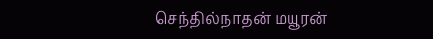செந்தில்நாதன் மயூரன்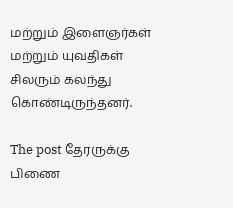மற்றும் இளைஞர்கள் மற்றும் யுவதிகள் சிலரும் கலந்து கொண்டிருந்தனர்.

The post தேரருக்கு பிணை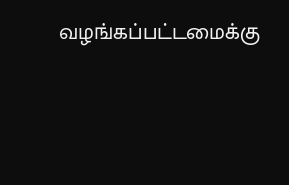வழங்கப்பட்டமைக்கு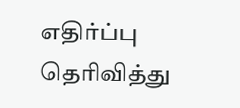எதிர்ப்பு தெரிவித்து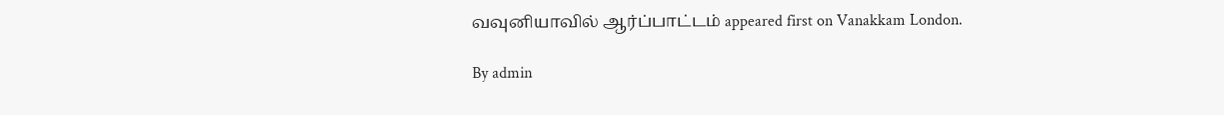வவுனியாவில் ஆர்ப்பாட்டம் appeared first on Vanakkam London.

By admin